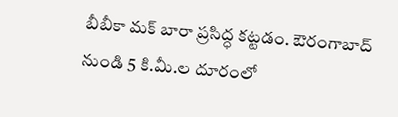బీబీకా మక్ బారా ప్రసిద్ధ కట్టడం. ఔరంగాబాద్ నుండి 5 కి.మీ.ల దూరంలో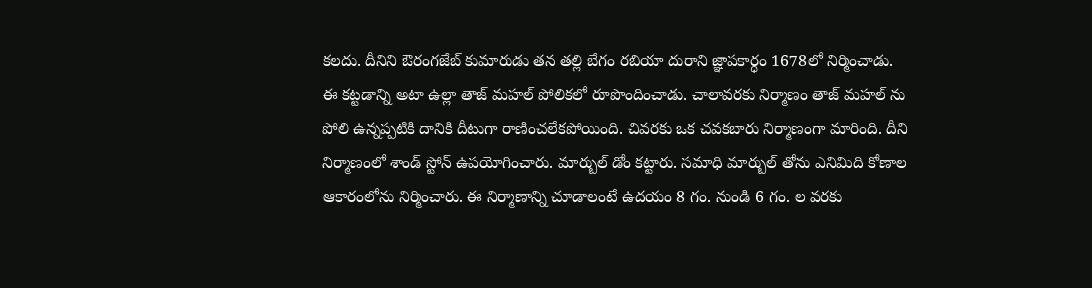కలదు. దీనిని ఔరంగజేబ్ కుమారుడు తన తల్లి బేగం రబియా దురాని జ్ఞాపకార్ధం 1678లో నిర్మించాడు. ఈ కట్టడాన్ని అటా ఉల్లా తాజ్ మహల్ పోలికలో రూపొందించాడు. చాలావరకు నిర్మాణం తాజ్ మహల్ ను పోలి ఉన్నప్పటికి దానికి దీటుగా రాణించలేకపోయింది. చివరకు ఒక చవకబారు నిర్మాణంగా మారింది. దీని నిర్మాణంలో శాండ్ స్టోన్ ఉపయోగించారు. మార్బుల్ డోం కట్టారు. సమాధి మార్బుల్ తోను ఎనిమిది కోణాల ఆకారంలోను నిర్మించారు. ఈ నిర్మాణాన్ని చూడాలంటే ఉదయం 8 గం. నుండి 6 గం. ల వరకు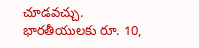చూడవచ్చు. భారతీయులకు రూ. 10,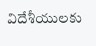విదేశీయులకు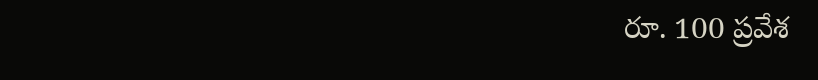రూ. 100 ప్రవేశ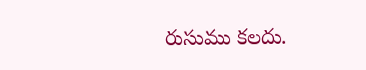రుసుము కలదు.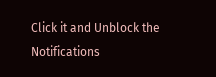Click it and Unblock the Notifications